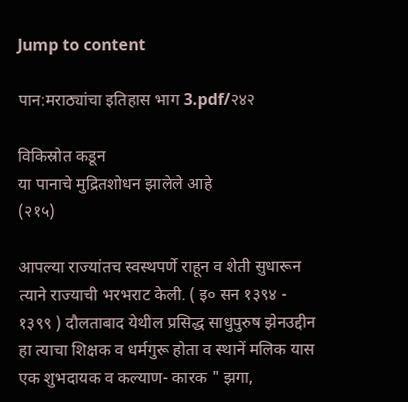Jump to content

पान:मराठ्यांचा इतिहास भाग 3.pdf/२४२

विकिस्रोत कडून
या पानाचे मुद्रितशोधन झालेले आहे
(२१५)

आपल्या राज्यांतच स्वस्थपर्णे राहून व शेती सुधारून त्याने राज्याची भरभराट केली. ( इ० सन १३९४ - १३९९ ) दौलताबाद येथील प्रसिद्ध साधुपुरुष झेनउद्दीन हा त्याचा शिक्षक व धर्मगुरू होता व स्थानें मलिक यास एक शुभदायक व कल्याण- कारक " झगा,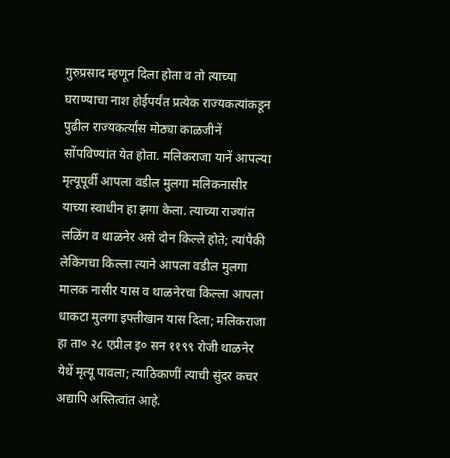गुरुप्रसाद म्हणून दिला होता व तो त्याच्या घराण्याचा नाश होईपर्यंत प्रत्येक राज्यकत्यांकडून पुढील राज्यकर्त्यांस मोठ्या काळजीनें सोंपविण्यांत येत होता. मलिकराजा यानें आपल्या मृत्यूपूर्वी आपला वडील मुलगा मलिकनासीर याच्या स्वाधीन हा झगा केला. त्याच्या राज्यांत लळिंग व थाळनेर असे दोन किल्ले होते; त्यांपैकी लेकिंगचा किल्ला त्याने आपला वडील मुलगा मालक नासीर यास व थाळनेरचा किल्ला आपला धाकटा मुलगा इफ्तीखान यास दिला; मलिकराजा हा ता० २८ एप्रील इ० सन ११९९ रोजी थाळनेर येथें मृत्यू पावला; त्याठिकाणीं त्याची सुंदर कचर अद्यापि अस्तित्वांत आहे.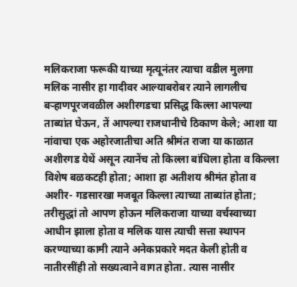मलिकराजा फरूकी याच्या मृत्यूनंतर त्याचा वडील मुलगा मलिक नासीर हा गादीवर आल्याबरोबर त्याने लागलीच बऱ्हाणपूरजवळील अशीरगडचा प्रसिद्ध किल्ला आपल्या ताब्यांत घेऊन, तें आपल्या राजधानीचे ठिकाण केले; आशा या नांवाचा एक अहोरजातीचा अति श्रीमंत राजा या काळात अशीरगड येथें असून त्यानेंच तो किल्ला बांधिला होता व किल्ला विशेष बळकटही होता; आशा हा अतीशय श्रीमंत होता व अशीर- गडसारखा मजबूत किल्ला त्याच्या ताब्यांत होता; तरीसुद्धां तो आपण होऊन मलिकराजा याच्या वर्चस्वाच्या आधीन झाला होता व मलिक यास त्याची सत्ता स्थापन करण्याच्या कामी त्याने अनेकप्रकारे मदत केली होती व नातीरसींही तो सख्यत्वाने वागत होता. त्यास नासीर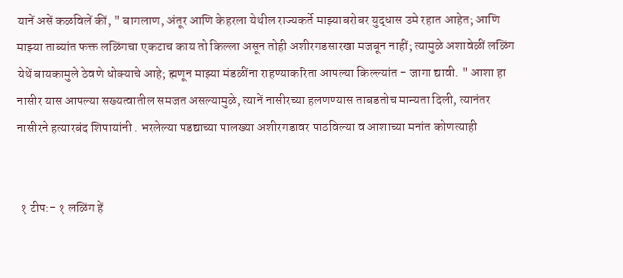यानें असें कळविलें कीं, " बागलाण, अंतूर आणि केहरला येथील राज्यकर्ते माझ्याबरोबर युद्धास उमे रहात आहेत; आणि माझ्या ताब्यांत फक्त लळिंगचा एकटाच काय तो किल्ला असून तोही अशीरगडसारखा मजबून नाहीं; त्यामुळे अशावेळीं लळिंग येथें बायकामुले ठेवणे धोक्याचे आहे; ह्मणून माझ्या मंडळींना राहण्याकरिता आपल्या किल्ल्यांत - जागा द्यावी. " आशा हा नासीर यास आपल्या सख्यत्वातील समजत असल्यामुळे, त्यानें नासीरच्या हलणण्यास ताबडतोच मान्यता दिली, त्यानंतर नासीरने हत्यारबंद शिपायांनी . भरलेल्या पडद्याच्या पालख्या अशीरगडावर पाठविल्या व आशाच्या मनांत कोणत्याही


 १ टीप:- १ लळिंग हें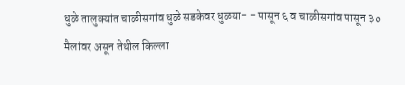धुळे तालुक्यांत चाळीसगांव धुळे सडकेवर धुळया- - पासून ६ व चाळीसगांव पासून ३० मैलांवर असून तेथील किल्ला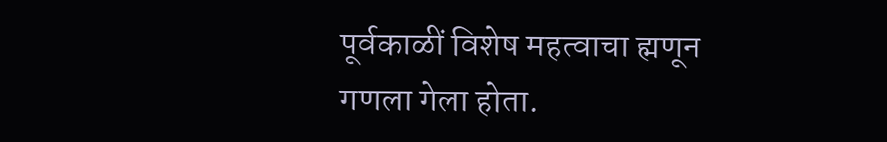पूर्वकाळीं विशेष महत्वाचा ह्मणून गणला गेला होता.